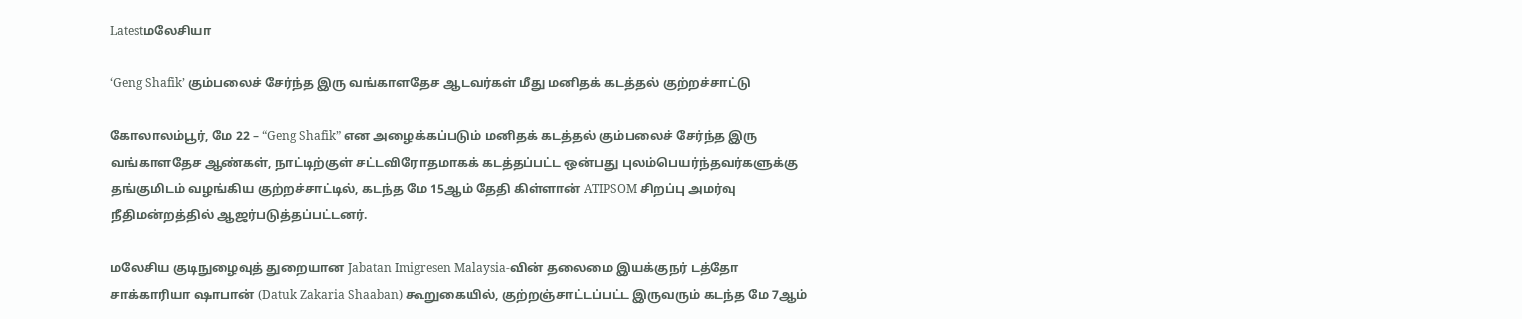Latestமலேசியா

‘Geng Shafik’ கும்பலைச் சேர்ந்த இரு வங்காளதேச ஆடவர்கள் மீது மனிதக் கடத்தல் குற்றச்சாட்டு

கோலாலம்பூர், மே 22 – “Geng Shafik” என அழைக்கப்படும் மனிதக் கடத்தல் கும்பலைச் சேர்ந்த இரு வங்காளதேச ஆண்கள், நாட்டிற்குள் சட்டவிரோதமாகக் கடத்தப்பட்ட ஒன்பது புலம்பெயர்ந்தவர்களுக்கு தங்குமிடம் வழங்கிய குற்றச்சாட்டில், கடந்த மே 15ஆம் தேதி கிள்ளான் ATIPSOM சிறப்பு அமர்வு நீதிமன்றத்தில் ஆஜர்படுத்தப்பட்டனர்.

மலேசிய குடிநுழைவுத் துறையான Jabatan Imigresen Malaysia-வின் தலைமை இயக்குநர் டத்தோ சாக்காரியா ஷாபான் (Datuk Zakaria Shaaban) கூறுகையில், குற்றஞ்சாட்டப்பட்ட இருவரும் கடந்த மே 7ஆம்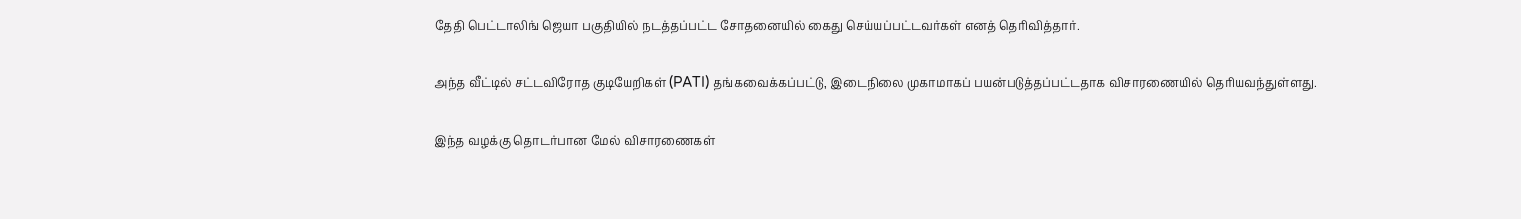தேதி பெட்டாலிங் ஜெயா பகுதியில் நடத்தப்பட்ட சோதனையில் கைது செய்யப்பட்டவர்கள் எனத் தெரிவித்தார்.

அந்த வீட்டில் சட்டவிரோத குடியேறிகள் (PATI) தங்கவைக்கப்பட்டு, இடைநிலை முகாமாகப் பயன்படுத்தப்பட்டதாக விசாரணையில் தெரியவந்துள்ளது.

இந்த வழக்கு தொடர்பான மேல் விசாரணைகள்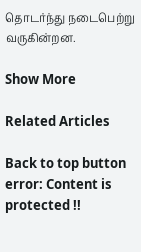தொடர்ந்து நடைபெற்று வருகின்றன.

Show More

Related Articles

Back to top button
error: Content is protected !!